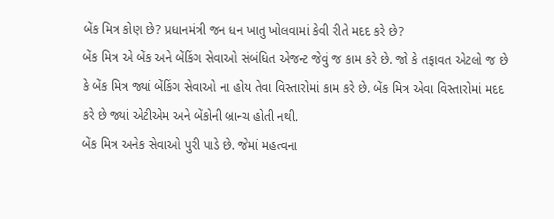બેંક મિત્ર કોણ છે? પ્રધાનમંત્રી જન ધન ખાતુ ખોલવામાં કેવી રીતે મદદ કરે છે?
બેંક મિત્ર એ બેંક અને બેંકિંગ સેવાઓ સંબંધિત એજન્ટ જેવું જ કામ કરે છે. જો કે તફાવત એટલો જ છે કે બેંક મિત્ર જ્યાં બેંકિંગ સેવાઓ ના હોય તેવા વિસ્તારોમાં કામ કરે છે. બેંક મિત્ર એવા વિસ્તારોમાં મદદ કરે છે જ્યાં એટીએમ અને બેંકોની બ્રાન્ચ હોતી નથી.
બેંક મિત્ર અનેક સેવાઓ પુરી પાડે છે. જેમાં મહત્વના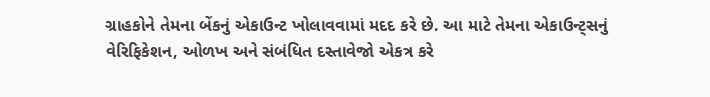ગ્રાહકોને તેમના બેંકનું એકાઉન્ટ ખોલાવવામાં મદદ કરે છે. આ માટે તેમના એકાઉન્ટ્સનું વેરિફિકેશન, ઓળખ અને સંબંધિત દસ્તાવેજો એકત્ર કરે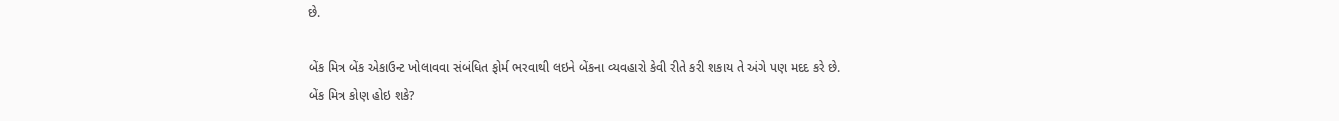છે.

બેંક મિત્ર બેંક એકાઉન્ટ ખોલાવવા સંબંધિત ફોર્મ ભરવાથી લઇને બેંકના વ્યવહારો કેવી રીતે કરી શકાય તે અંગે પણ મદદ કરે છે.
બેંક મિત્ર કોણ હોઇ શકે?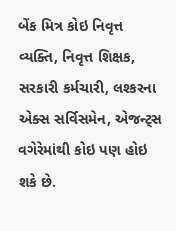બેંક મિત્ર કોઇ નિવૃત્ત વ્યક્તિ, નિવૃત્ત શિક્ષક, સરકારી કર્મચારી, લશ્કરના એક્સ સર્વિસમેન, એજન્ટ્સ વગેરેમાંથી કોઇ પણ હોઇ શકે છે.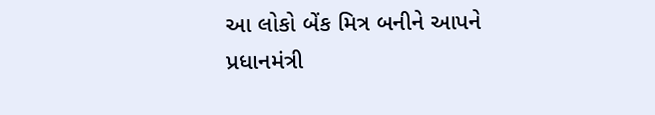આ લોકો બેંક મિત્ર બનીને આપને પ્રધાનમંત્રી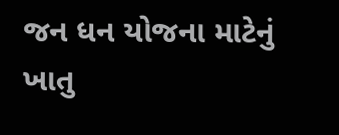જન ધન યોજના માટેનું ખાતુ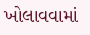ખોલાવવામાં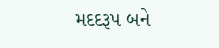મદદરૂપ બને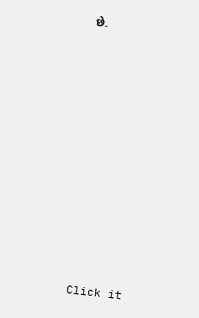છે.












Click it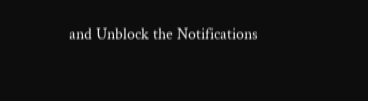and Unblock the Notifications